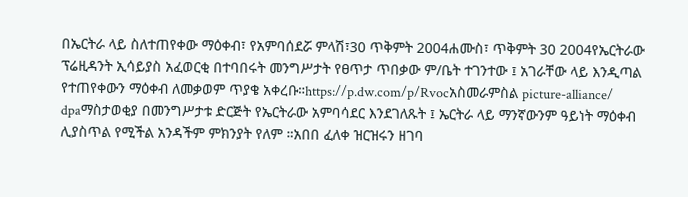በኤርትራ ላይ ስለተጠየቀው ማዕቀብ፣ የአምባሰደሯ ምላሽ፣30 ጥቅምት 2004ሐሙስ፣ ጥቅምት 30 2004የኤርትራው ፕሬዚዳንት ኢሳይያስ አፈወርቂ በተባበሩት መንግሥታት የፀጥታ ጥበቃው ም/ቤት ተገንተው ፤ አገራቸው ላይ እንዲጣል የተጠየቀውን ማዕቀብ ለመቃወም ጥያቄ አቀረቡ።https://p.dw.com/p/Rvocአስመራምስል picture-alliance/ dpaማስታወቂያ በመንግሥታቱ ድርጅት የኤርትራው አምባሳደር እንደገለጹት ፤ ኤርትራ ላይ ማንኛውንም ዓይነት ማዕቀብ ሊያስጥል የሚችል አንዳችም ምክንያት የለም ።አበበ ፈለቀ ዝርዝሩን ዘገባ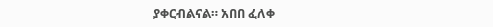ያቀርብልናል። አበበ ፈለቀ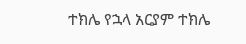ተክሌ የኋላ አርያም ተክሌ